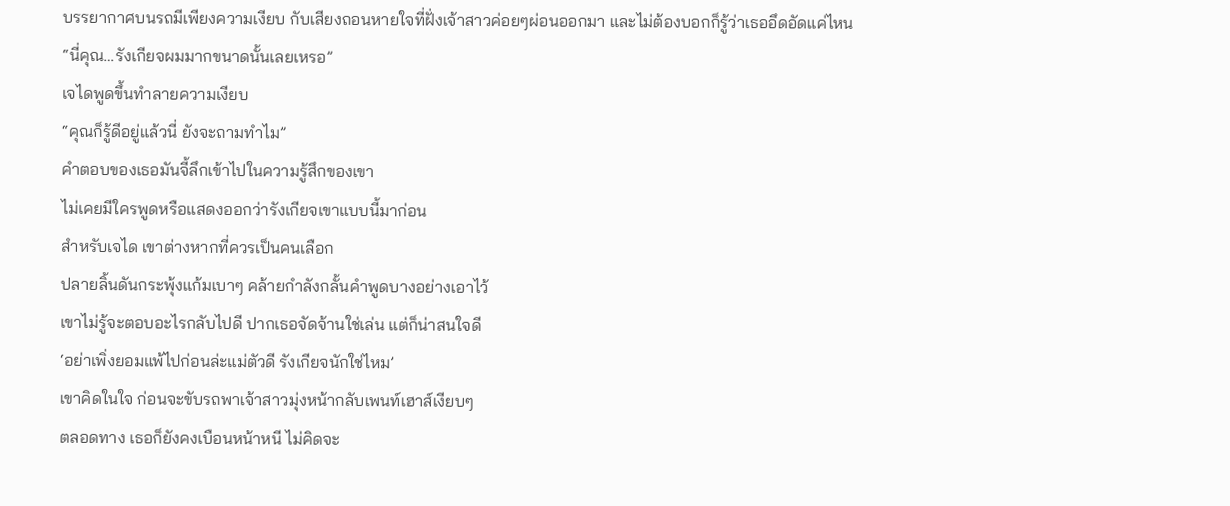บรรยากาศบนรถมีเพียงความเงียบ กับเสียงถอนหายใจที่ฝั่งเจ้าสาวค่อยๆผ่อนออกมา และไม่ต้องบอกก็รู้ว่าเธออึดอัดแค่ไหน
“นี่คุณ…รังเกียจผมมากขนาดนั้นเลยเหรอ”
เจไดพูดขึ้นทำลายความเงียบ
“คุณก็รู้ดีอยู่แล้วนี่ ยังจะถามทำไม”
คำตอบของเธอมันจี้ลึกเข้าไปในความรู้สึกของเขา
ไม่เคยมีใครพูดหรือแสดงออกว่ารังเกียจเขาแบบนี้มาก่อน
สำหรับเจได เขาต่างหากที่ควรเป็นคนเลือก
ปลายลิ้นดันกระพุ้งแก้มเบาๆ คล้ายกำลังกลั้นคำพูดบางอย่างเอาไว้
เขาไม่รู้จะตอบอะไรกลับไปดี ปากเธอจัดจ้านใช่เล่น แต่ก็น่าสนใจดี
‘อย่าเพิ่งยอมแพ้ไปก่อนล่ะแม่ตัวดี รังเกียจนักใช่ไหม’
เขาคิดในใจ ก่อนจะขับรถพาเจ้าสาวมุ่งหน้ากลับเพนท์เฮาส์เงียบๆ
ตลอดทาง เธอก็ยังคงเบือนหน้าหนี ไม่คิดจะ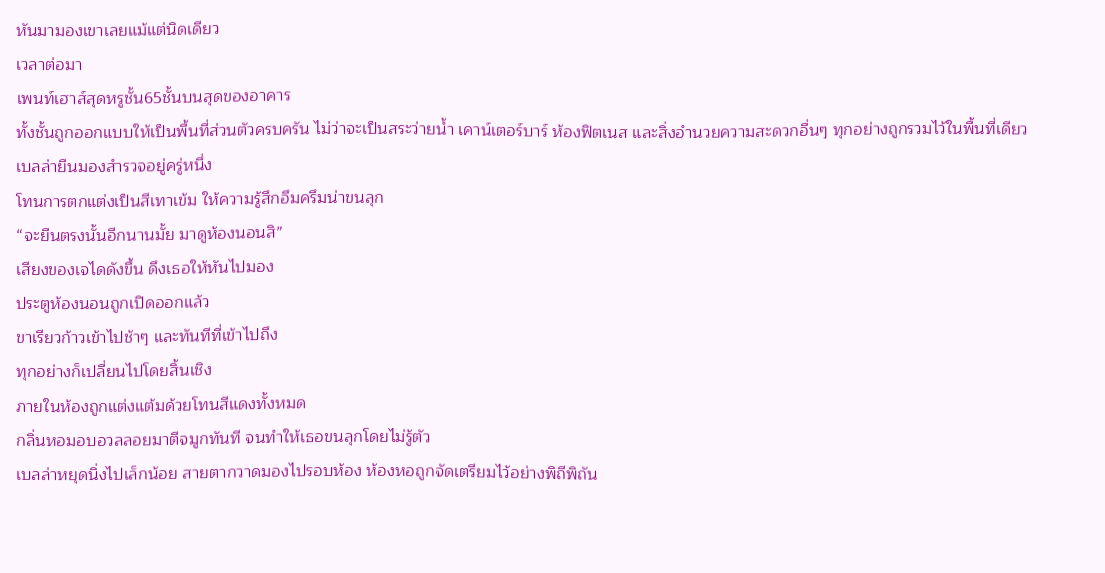หันมามองเขาเลยแม้แต่นิดเดียว
เวลาต่อมา
เพนท์เฮาส์สุดหรูชั้น65ชั้นบนสุดของอาคาร
ทั้งชั้นถูกออกแบบให้เป็นพื้นที่ส่วนตัวครบครัน ไม่ว่าจะเป็นสระว่ายน้ำ เคาน์เตอร์บาร์ ห้องฟิตเนส และสิ่งอำนวยความสะดวกอื่นๆ ทุกอย่างถูกรวมไว้ในพื้นที่เดียว
เบลล่ายืนมองสำรวจอยู่ครู่หนึ่ง
โทนการตกแต่งเป็นสีเทาเข้ม ให้ความรู้สึกอึมครึมน่าขนลุก
“จะยืนตรงนั้นอีกนานมั้ย มาดูห้องนอนสิ”
เสียงของเจไดดังขึ้น ดึงเธอให้หันไปมอง
ประตูห้องนอนถูกเปิดออกแล้ว
ขาเรียวก้าวเข้าไปช้าๆ และทันทีที่เข้าไปถึง
ทุกอย่างก็เปลี่ยนไปโดยสิ้นเชิง
ภายในห้องถูกแต่งแต้มด้วยโทนสีแดงทั้งหมด
กลิ่นหอมอบอวลลอยมาตีจมูกทันที จนทำให้เธอขนลุกโดยไม่รู้ตัว
เบลล่าหยุดนิ่งไปเล็กน้อย สายตากวาดมองไปรอบห้อง ห้องหอถูกจัดเตรียมไว้อย่างพิถีพิถัน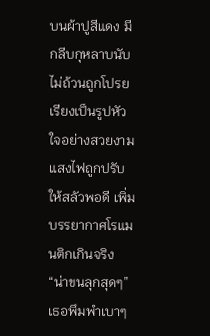บนผ้าปูสีแดง มีกลีบกุหลาบนับไม่ถ้วนถูกโปรยเรียงเป็นรูปหัวใจอย่างสวยงาม
แสงไฟถูกปรับให้สลัวพอดี เพิ่มบรรยากาศโรแมนติกเกินจริง
“น่าขนลุกสุดๆ”
เธอพึมพำเบาๆ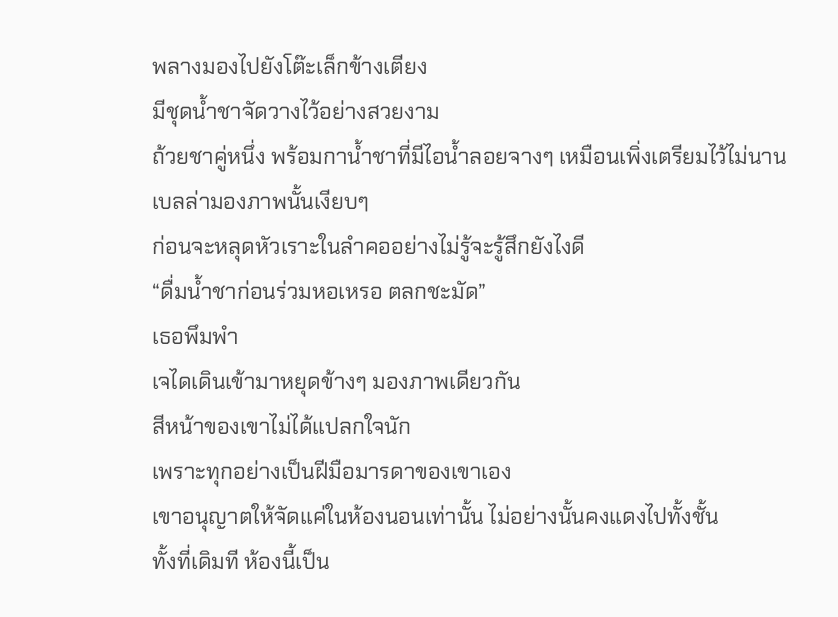พลางมองไปยังโต๊ะเล็กข้างเตียง
มีชุดน้ำชาจัดวางไว้อย่างสวยงาม
ถ้วยชาคู่หนึ่ง พร้อมกาน้ำชาที่มีไอน้ำลอยจางๆ เหมือนเพิ่งเตรียมไว้ไม่นาน
เบลล่ามองภาพนั้นเงียบๆ
ก่อนจะหลุดหัวเราะในลำคออย่างไม่รู้จะรู้สึกยังไงดี
“ดื่มน้ำชาก่อนร่วมหอเหรอ ตลกชะมัด”
เธอพึมพำ
เจไดเดินเข้ามาหยุดข้างๆ มองภาพเดียวกัน
สีหน้าของเขาไม่ได้แปลกใจนัก
เพราะทุกอย่างเป็นฝีมือมารดาของเขาเอง
เขาอนุญาตให้จัดแค่ในห้องนอนเท่านั้น ไม่อย่างนั้นคงแดงไปทั้งชั้น
ทั้งที่เดิมที ห้องนี้เป็น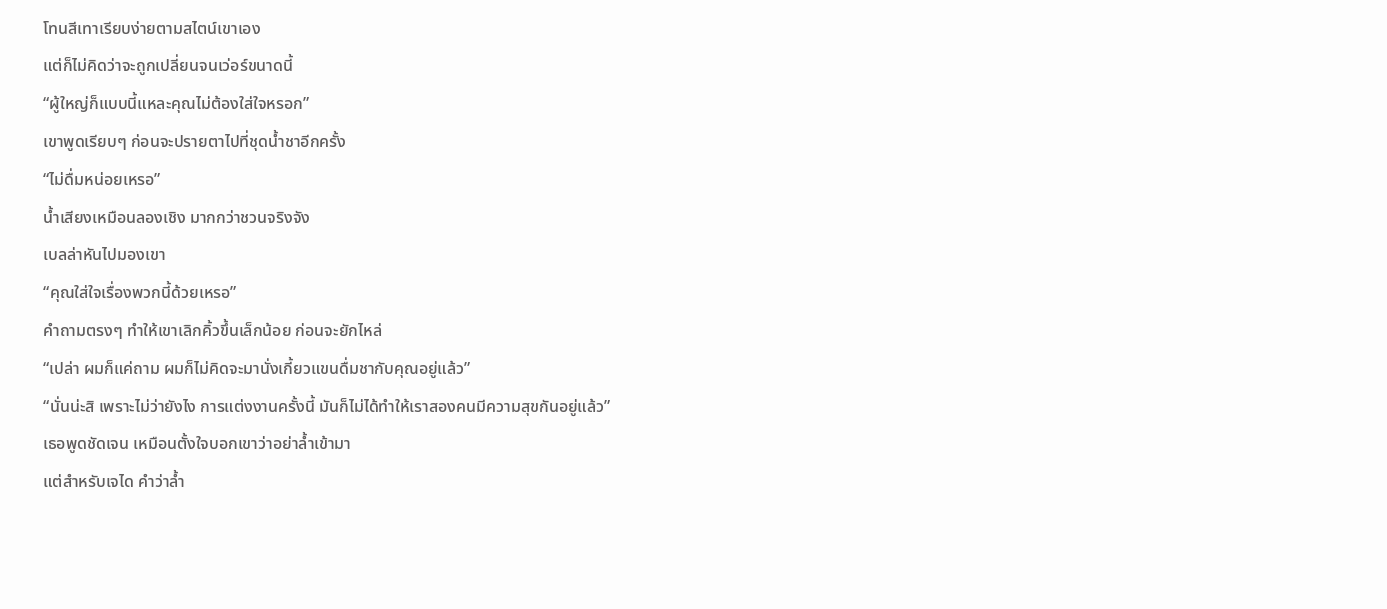โทนสีเทาเรียบง่ายตามสไตน์เขาเอง
แต่ก็ไม่คิดว่าจะถูกเปลี่ยนจนเว่อร์ขนาดนี้
“ผู้ใหญ่ก็แบบนี้แหละคุณไม่ต้องใส่ใจหรอก”
เขาพูดเรียบๆ ก่อนจะปรายตาไปที่ชุดน้ำชาอีกครั้ง
“ไม่ดื่มหน่อยเหรอ”
น้ำเสียงเหมือนลองเชิง มากกว่าชวนจริงจัง
เบลล่าหันไปมองเขา
“คุณใส่ใจเรื่องพวกนี้ด้วยเหรอ”
คำถามตรงๆ ทำให้เขาเลิกคิ้วขึ้นเล็กน้อย ก่อนจะยักไหล่
“เปล่า ผมก็แค่ถาม ผมก็ไม่คิดจะมานั่งเกี้ยวแขนดื่มชากับคุณอยู่แล้ว”
“นั่นน่ะสิ เพราะไม่ว่ายังไง การแต่งงานครั้งนี้ มันก็ไม่ได้ทำให้เราสองคนมีความสุขกันอยู่แล้ว”
เธอพูดชัดเจน เหมือนตั้งใจบอกเขาว่าอย่าล้ำเข้ามา
แต่สำหรับเจได คำว่าล้ำ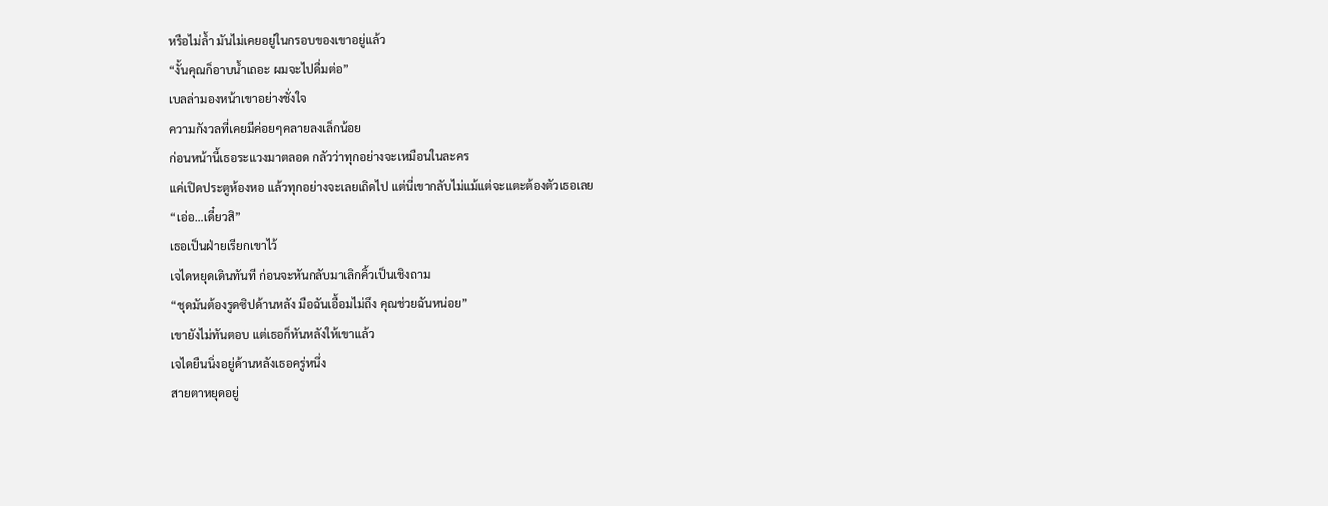หรือไม่ล้ำ มันไม่เคยอยู่ในกรอบของเขาอยู่แล้ว
“งั้นคุณก็อาบน้ำเถอะ ผมจะไปดื่มต่อ”
เบลล่ามองหน้าเขาอย่างชั่งใจ
ความกังวลที่เคยมีค่อยๆคลายลงเล็กน้อย
ก่อนหน้านี้เธอระแวงมาตลอด กลัวว่าทุกอย่างจะเหมือนในละคร
แค่เปิดประตูห้องหอ แล้วทุกอย่างจะเลยเถิดไป แต่นี่เขากลับไม่แม้แต่จะแตะต้องตัวเธอเลย
“เอ่อ…เดี๋ยวสิ”
เธอเป็นฝ่ายเรียกเขาไว้
เจไดหยุดเดินทันที ก่อนจะหันกลับมาเลิกคิ้วเป็นเชิงถาม
“ชุดมันต้องรูดซิปด้านหลัง มือฉันเอื้อมไม่ถึง คุณช่วยฉันหน่อย”
เขายังไม่ทันตอบ แต่เธอก็หันหลังให้เขาแล้ว
เจไดยืนนิ่งอยู่ด้านหลังเธอครู่หนึ่ง
สายตาหยุดอยู่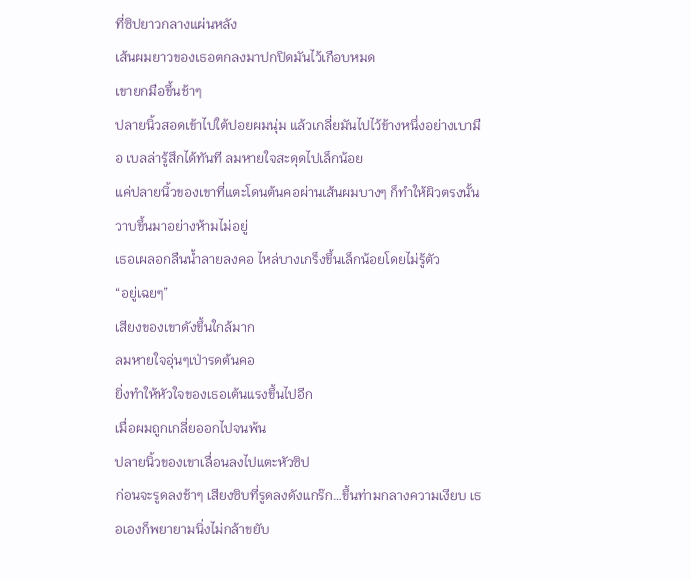ที่ซิปยาวกลางแผ่นหลัง
เส้นผมยาวของเธอตกลงมาปกปิดมันไว้เกือบหมด
เขายกมือขึ้นช้าๆ
ปลายนิ้วสอดเข้าไปใต้ปอยผมนุ่ม แล้วเกลี่ยมันไปไว้ข้างหนึ่งอย่างเบามือ เบลล่ารู้สึกได้ทันที ลมหายใจสะดุดไปเล็กน้อย
แค่ปลายนิ้วของเขาที่แตะโดนต้นคอผ่านเส้นผมบางๆ ก็ทำให้ผิวตรงนั้นวาบขึ้นมาอย่างห้ามไม่อยู่
เธอเผลอกลืนน้ำลายลงคอ ไหล่บางเกร็งขึ้นเล็กน้อยโดยไม่รู้ตัว
“อยู่เฉยๆ”
เสียงของเขาดังขึ้นใกล้มาก
ลมหายใจอุ่นๆเป่ารดต้นคอ
ยิ่งทำให้หัวใจของเธอเต้นแรงขึ้นไปอีก
เมื่อผมถูกเกลี่ยออกไปจนพ้น
ปลายนิ้วของเขาเลื่อนลงไปแตะหัวซิป
ก่อนจะรูดลงช้าๆ เสียงซิบที่รูดลงดังแกร๊ก…ขึ้นท่ามกลางความเงียบ เธอเองก็พยายามนิ่งไม่กล้าขยับ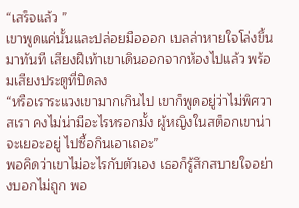“เสร็จแล้ว ”
เขาพูดแค่นั้นและปล่อยมือออก เบลล่าหายใจโล่งขึ้นมาทันที เสียงฝีเท้าเขาเดินออกจากห้องไปแล้ว พร้อมเสียงประตูที่ปิดลง
“หรือเราระแวงเขามากเกินไป เขาก็พูดอยู่ว่าไม่พิศวาสเรา คงไม่น่ามีอะไรหรอกมั้ง ผู้หญิงในสต็อกเขาน่าจะเยอะอยู่ ไปซื้อกินเอาเถอะ”
พอคิดว่าเขาไม่อะไรกับตัวเอง เธอก็รู้สึกสบายใจอย่างบอกไม่ถูก พอ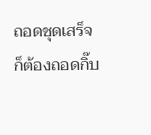ถอดชุดเสร็จก็ต้องถอดกิ๊บ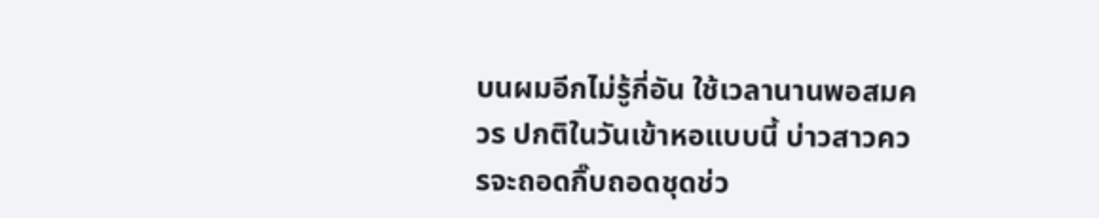บนผมอีกไม่รู้กี่อัน ใช้เวลานานพอสมควร ปกติในวันเข้าหอแบบนี้ บ่าวสาวควรจะถอดกิ๊บถอดชุดช่ว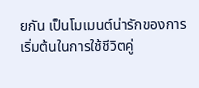ยกัน เป็นโมเมนต์น่ารักของการเริ่มต้นในการใช้ชีวิตคู่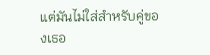แต่มันไม่ใส่สำหรับคู่ของเธอ